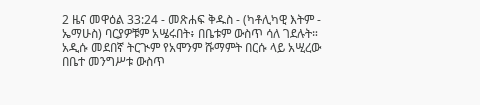2 ዜና መዋዕል 33:24 - መጽሐፍ ቅዱስ - (ካቶሊካዊ እትም - ኤማሁስ) ባርያዎቹም አሤሩበት፥ በቤቱም ውስጥ ሳለ ገደሉት። አዲሱ መደበኛ ትርጒም የአሞንም ሹማምት በርሱ ላይ አሢረው በቤተ መንግሥቱ ውስጥ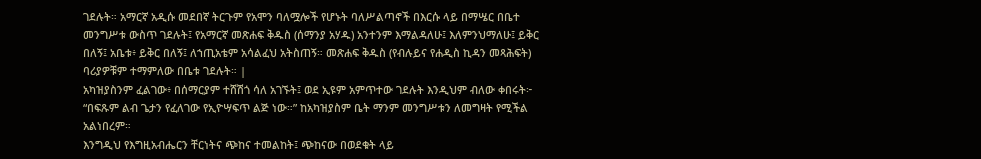ገደሉት። አማርኛ አዲሱ መደበኛ ትርጉም የአሞን ባለሟሎች የሆኑት ባለሥልጣኖች በእርሱ ላይ በማሤር በቤተ መንግሥቱ ውስጥ ገደሉት፤ የአማርኛ መጽሐፍ ቅዱስ (ሰማንያ አሃዱ) አንተንም እማልዳለሁ፤ እለምንህማለሁ፤ ይቅር በለኝ፤ አቤቱ፥ ይቅር በለኝ፤ ለኀጢአቴም አሳልፈህ አትስጠኝ። መጽሐፍ ቅዱስ (የብሉይና የሐዲስ ኪዳን መጻሕፍት) ባሪያዎቹም ተማምለው በቤቱ ገደሉት። |
አካዝያስንም ፈልገው፥ በሰማርያም ተሸሽጎ ሳለ አገኙት፤ ወደ ኢዩም አምጥተው ገደሉት እንዲህም ብለው ቀበሩት፦ “በፍጹም ልብ ጌታን የፈለገው የኢዮሣፍጥ ልጅ ነው።” ከአካዝያስም ቤት ማንም መንግሥቱን ለመግዛት የሚችል አልነበረም።
እንግዲህ የእግዚአብሔርን ቸርነትና ጭከና ተመልከት፤ ጭከናው በወደቁት ላይ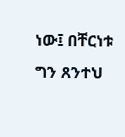ነው፤ በቸርነቱ ግን ጸንተህ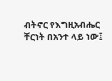ብትኖር የእግዚአብሔር ቸርነት በአንተ ላይ ነው፤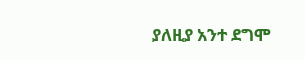ያለዚያ አንተ ደግሞ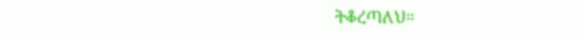ትቆረጣለህ።